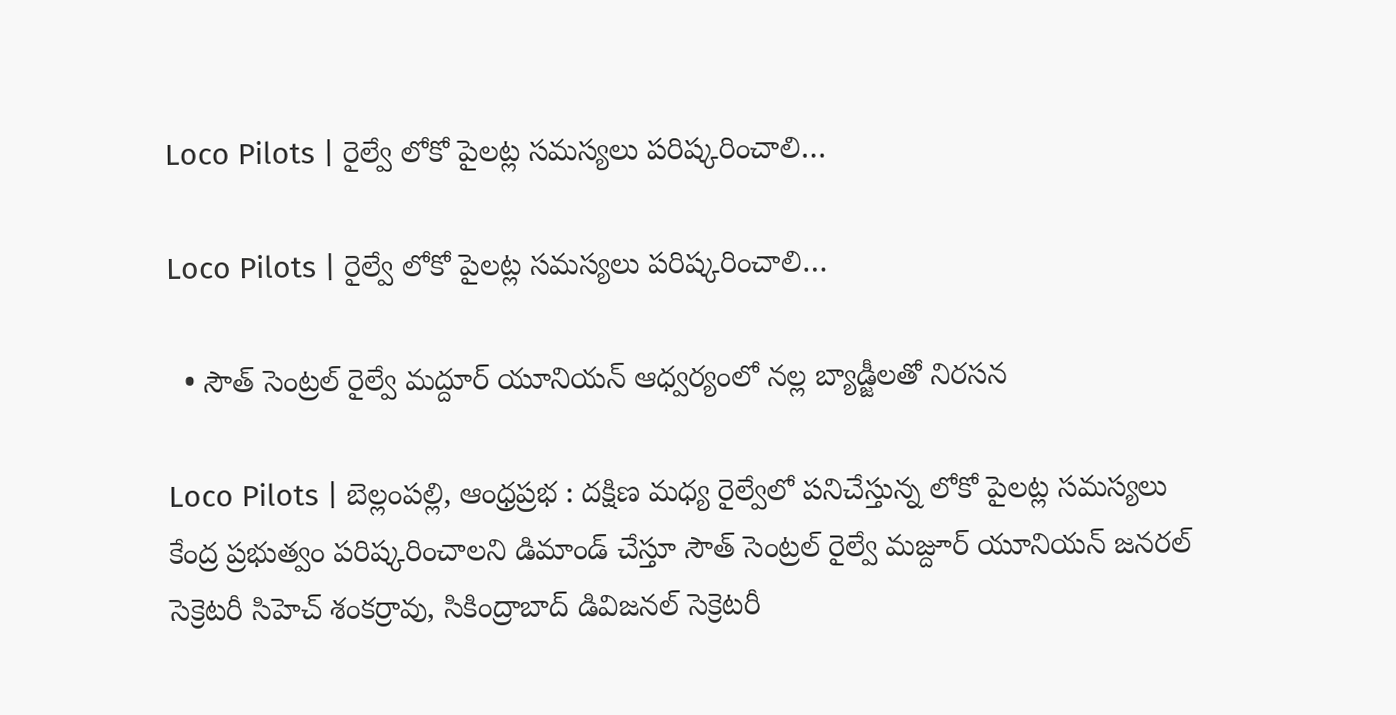Loco Pilots | రైల్వే లోకో పైలట్ల సమస్యలు పరిష్కరించాలి…

Loco Pilots | రైల్వే లోకో పైలట్ల సమస్యలు పరిష్కరించాలి…

  • సౌత్ సెంట్రల్ రైల్వే మద్దూర్ యూనియన్ ఆధ్వర్యంలో నల్ల బ్యాడ్జీలతో నిరసన

Loco Pilots | బెల్లంపల్లి, ఆంధ్రప్రభ : దక్షిణ మధ్య రైల్వేలో పనిచేస్తున్న లోకో పైలట్ల సమస్యలు కేంద్ర ప్రభుత్వం పరిష్కరించాలని డిమాండ్ చేస్తూ సౌత్ సెంట్రల్ రైల్వే మజ్దూర్ యూనియన్ జనరల్ సెక్రెటరీ సిహెచ్ శంకర్రావు, సికింద్రాబాద్ డివిజనల్ సెక్రెటరీ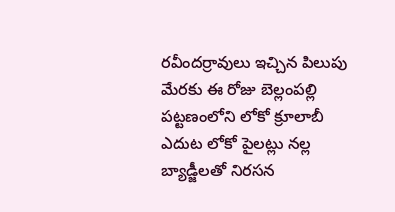రవీందర్రావులు ఇచ్చిన పిలుపు మేరకు ఈ రోజు బెల్లంపల్లి పట్టణంలోని లోకో క్రూలాబీ ఎదుట లోకో పైలట్లు నల్ల బ్యాడ్జీలతో నిరసన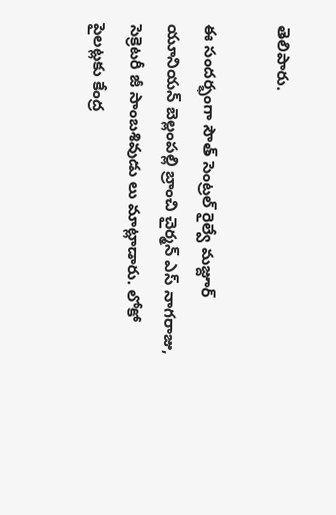తెలిపారు.

ఈ సందర్భంగా సౌత్ సెంట్రల్ రైల్వే మజ్దూర్ యూనియన్ బెల్లంపల్లి బ్రాంచి చైర్మన్ ఎస్ నాగరాజు, సెక్రెటరీ జీ సాంబశివుడు లు మాట్లాడారు. లోకో పైలట్లకు కేంద్ర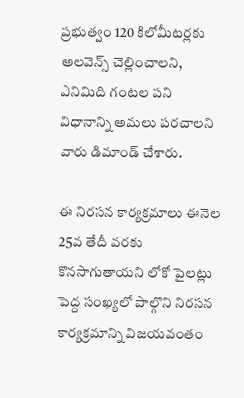ప్రభుత్వం 120 కిలోమీటర్లకు అలవెన్స్ చెల్లించాలని, ఎనిమిది గంటల పని విధానాన్ని అమలు పరచాలని వారు డిమాండ్ చేశారు.

ఈ నిరసన కార్యక్రమాలు ఈనెల 25వ తేదీ వరకు కొనసాగుతాయని లోకో పైలట్లు పెద్ద సంఖ్యలో పాల్గొని నిరసన కార్యక్రమాన్ని విజయవంతం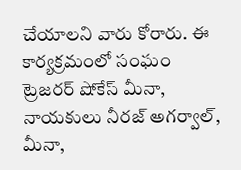చేయాలని వారు కోరారు. ఈ కార్యక్రమంలో సంఘం ట్రెజరర్ షోకేస్ మీనా, నాయకులు నీరజ్ అగర్వాల్, మీనా,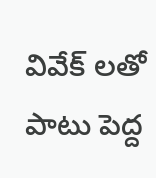వివేక్ లతో పాటు పెద్ద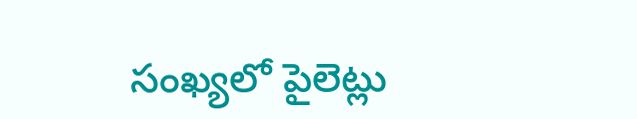సంఖ్యలో పైలెట్లు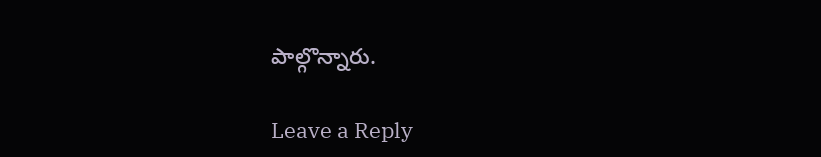పాల్గొన్నారు.

Leave a Reply